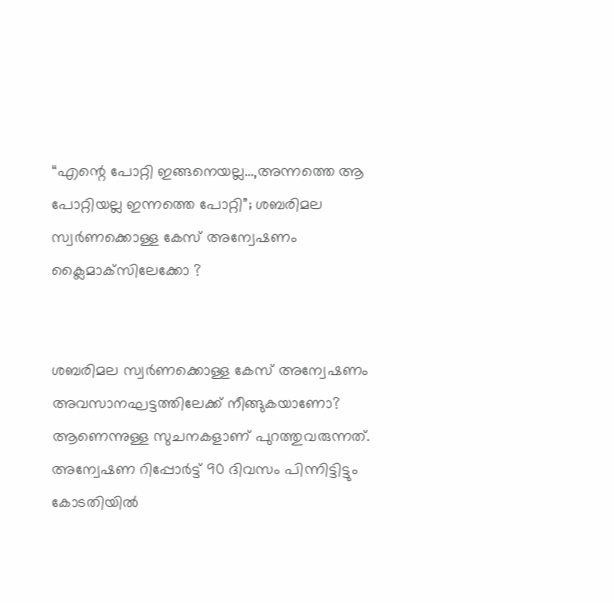“എന്റെ പോറ്റി ഇങ്ങനെയല്ല…,അന്നത്തെ ആ പോറ്റിയല്ല ഇന്നത്തെ പോറ്റി”; ശബരിമല സ്വര്‍ണക്കൊള്ള കേസ് അന്വേഷണം ക്ലൈമാക്‌സിലേക്കോ ?


ശബരിമല സ്വര്‍ണക്കൊള്ള കേസ് അന്വേഷണം അവസാനഘട്ടത്തിലേക്ക് നീങ്ങുകയാണോ? ആണെന്നുള്ള സുചനകളാണ് പുറത്തുവരുന്നത്. അന്വേഷണ റിപ്പോര്‍ട്ട് 90 ദിവസം പിന്നിട്ടിട്ടും കോടതിയില്‍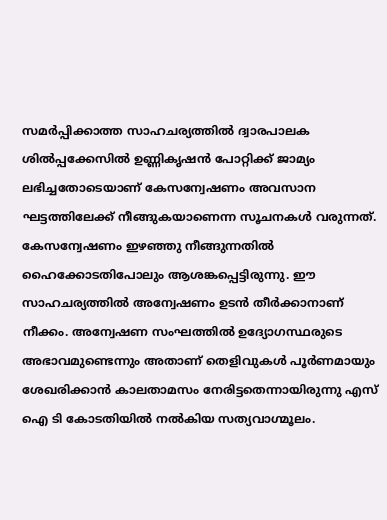സമര്‍പ്പിക്കാത്ത സാഹചര്യത്തില്‍ ദ്വാരപാലക ശില്‍പ്പക്കേസില്‍ ഉണ്ണികൃഷന്‍ പോറ്റിക്ക് ജാമ്യം ലഭിച്ചതോടെയാണ് കേസന്വേഷണം അവസാന ഘട്ടത്തിലേക്ക് നീങ്ങുകയാണെന്ന സൂചനകള്‍ വരുന്നത്. കേസന്വേഷണം ഇഴഞ്ഞു നീങ്ങുന്നതില്‍ ഹൈക്കോടതിപോലും ആശങ്കപ്പെട്ടിരുന്നു. ഈ സാഹചര്യത്തില്‍ അന്വേഷണം ഉടന്‍ തീര്‍ക്കാനാണ് നീക്കം. അന്വേഷണ സംഘത്തില്‍ ഉദ്യോഗസ്ഥരുടെ അഭാവമുണ്ടെന്നും അതാണ് തെളിവുകള്‍ പൂര്‍ണമായും ശേഖരിക്കാന്‍ കാലതാമസം നേരിട്ടതെന്നായിരുന്നു എസ് ഐ ടി കോടതിയില്‍ നല്‍കിയ സത്യവാഗ്മൂലം.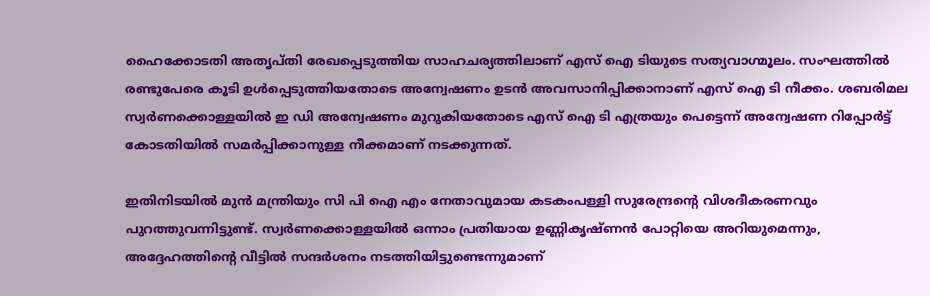ഹൈക്കോടതി അതൃപ്തി രേഖപ്പെടുത്തിയ സാഹചര്യത്തിലാണ് എസ് ഐ ടിയുടെ സത്യവാഗ്മൂലം. സംഘത്തില്‍ രണ്ടുപേരെ കൂടി ഉള്‍പ്പെടുത്തിയതോടെ അന്വേഷണം ഉടന്‍ അവസാനിപ്പിക്കാനാണ് എസ് ഐ ടി നീക്കം. ശബരിമല സ്വര്‍ണക്കൊള്ളയില്‍ ഇ ഡി അന്വേഷണം മുറുകിയതോടെ എസ് ഐ ടി എത്രയും പെട്ടെന്ന് അന്വേഷണ റിപ്പോര്‍ട്ട് കോടതിയില്‍ സമര്‍പ്പിക്കാനുള്ള നീക്കമാണ് നടക്കുന്നത്.

ഇതിനിടയില്‍ മുന്‍ മന്ത്രിയും സി പി ഐ എം നേതാവുമായ കടകംപള്ളി സുരേന്ദ്രന്റെ വിശദീകരണവും പുറത്തുവന്നിട്ടുണ്ട്. സ്വര്‍ണക്കൊള്ളയില്‍ ഒന്നാം പ്രതിയായ ഉണ്ണികൃഷ്ണന്‍ പോറ്റിയെ അറിയുമെന്നും, അദ്ദേഹത്തിന്റെ വീട്ടില്‍ സന്ദര്‍ശനം നടത്തിയിട്ടുണ്ടെന്നുമാണ്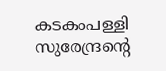കടകംപള്ളി സുരേന്ദ്രന്റെ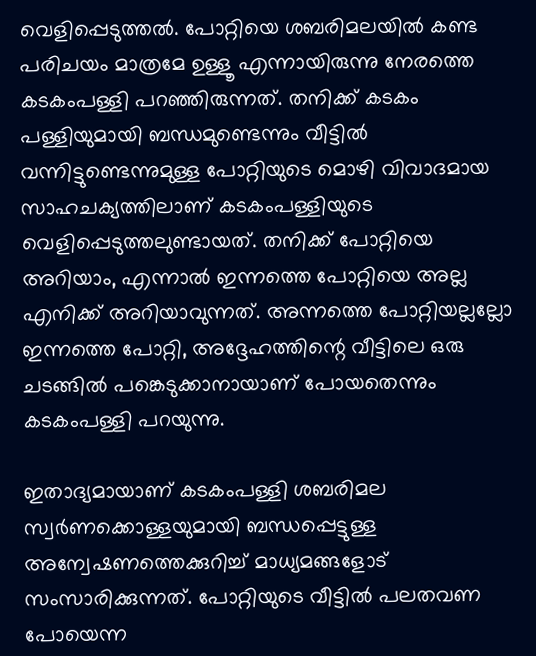വെളിപ്പെടുത്തല്‍. പോറ്റിയെ ശബരിമലയില്‍ കണ്ട പരിചയം മാത്രമേ ഉള്ളൂ എന്നായിരുന്നു നേരത്തെ കടകംപള്ളി പറഞ്ഞിരുന്നത്. തനിക്ക് കടകം പള്ളിയുമായി ബന്ധമുണ്ടെന്നും വീട്ടില്‍ വന്നിട്ടുണ്ടെന്നുമുള്ള പോറ്റിയുടെ മൊഴി വിവാദമായ സാഹചക്യത്തിലാണ് കടകംപള്ളിയുടെ വെളിപ്പെടുത്തലുണ്ടായത്. തനിക്ക് പോറ്റിയെ അറിയാം, എന്നാല്‍ ഇന്നത്തെ പോറ്റിയെ അല്ല എനിക്ക് അറിയാവുന്നത്. അന്നത്തെ പോറ്റിയല്ലല്ലോ ഇന്നത്തെ പോറ്റി, അദ്ദേഹത്തിന്റെ വീട്ടിലെ ഒരു ചടങ്ങില്‍ പങ്കെടുക്കാനായാണ് പോയതെന്നും കടകംപള്ളി പറയുന്നു.

ഇതാദ്യമായാണ് കടകംപള്ളി ശബരിമല സ്വര്‍ണക്കൊള്ളയുമായി ബന്ധപ്പെട്ടുള്ള അന്വേഷണത്തെക്കുറിച്ച് മാധ്യമങ്ങളോട് സംസാരിക്കുന്നത്. പോറ്റിയുടെ വീട്ടില്‍ പലതവണ പോയെന്ന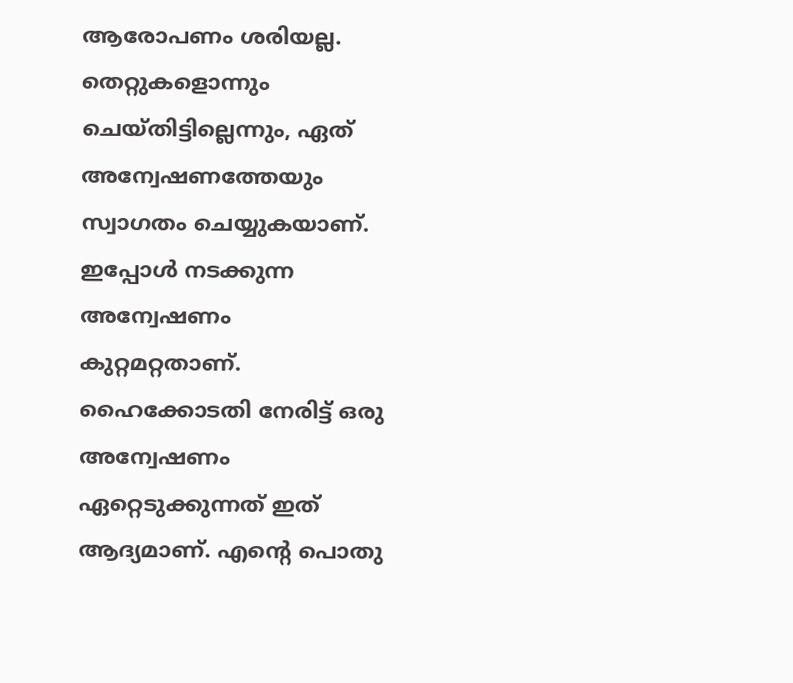ആരോപണം ശരിയല്ല. തെറ്റുകളൊന്നും ചെയ്തിട്ടില്ലെന്നും, ഏത് അന്വേഷണത്തേയും സ്വാഗതം ചെയ്യുകയാണ്. ഇപ്പോള്‍ നടക്കുന്ന അന്വേഷണം കുറ്റമറ്റതാണ്. ഹൈക്കോടതി നേരിട്ട് ഒരു അന്വേഷണം ഏറ്റെടുക്കുന്നത് ഇത് ആദ്യമാണ്. എന്റെ പൊതു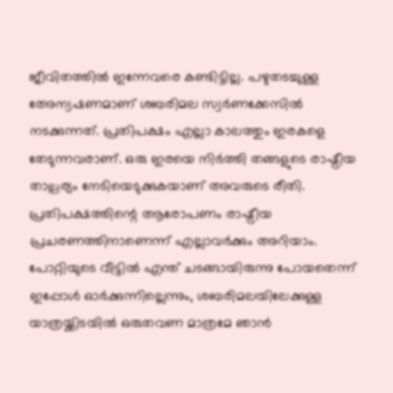ജീവിതത്തില്‍ ഇന്നേവരെ കണ്ടിട്ടില്ല. പഴുതടച്ചുള്ള അേന്വഷണമാണ് ശബരിമല സ്വര്‍ണക്കേസില്‍ നടക്കുന്നത്. പ്രതിപക്ഷം എല്ലാ കാലത്തും ഇരകളെ തേടുന്നവരാണ്. ഒരു ഇരയെ നിര്‍ത്തി തങ്ങളുടെ രാഷ്ട്രീയ താല്പര്യം നേടിയെടുക്കുകയാണ് അവരുടെ രീതി. പ്രതിപക്ഷത്തിന്റെ ആരോപണം രാഷ്ട്രീയ പ്രചരണത്തിനാണെന്ന് എല്ലാവര്‍ക്കും അറിയാം. പോറ്റിയുടെ വീട്ടില്‍ എന്ത് ചടങ്ങായിരുന്നു പോയതെന്ന് ഇപ്പോള്‍ ഓര്‍ക്കുന്നില്ലെന്നും, ശബരിമലയിലേക്കുള്ള യാത്രയ്ക്കിടയില്‍ ഒരുതവണ മാത്രമേ ഞാന്‍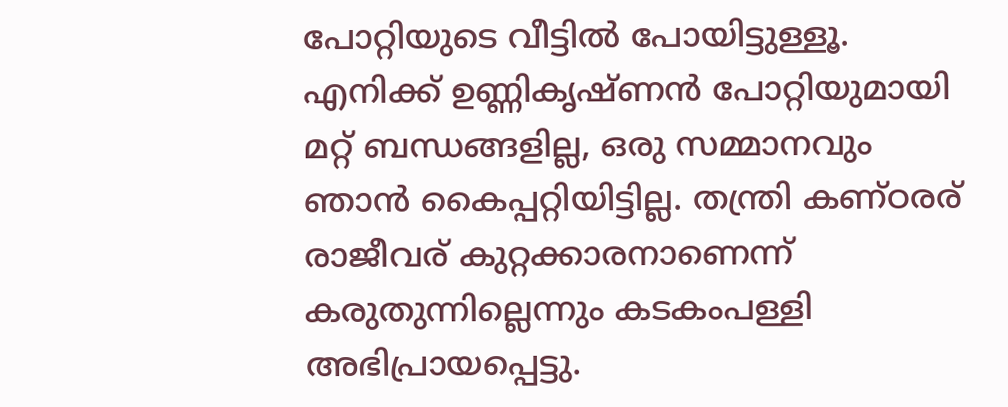പോറ്റിയുടെ വീട്ടില്‍ പോയിട്ടുള്ളൂ. എനിക്ക് ഉണ്ണികൃഷ്ണന്‍ പോറ്റിയുമായി മറ്റ് ബന്ധങ്ങളില്ല, ഒരു സമ്മാനവും ഞാന്‍ കൈപ്പറ്റിയിട്ടില്ല. തന്ത്രി കണ്ഠരര് രാജീവര് കുറ്റക്കാരനാണെന്ന് കരുതുന്നില്ലെന്നും കടകംപള്ളി അഭിപ്രായപ്പെട്ടു.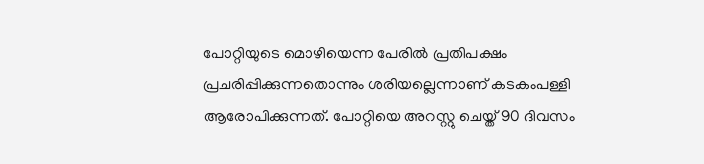പോറ്റിയുടെ മൊഴിയെന്ന പേരില്‍ പ്രതിപക്ഷം പ്രചരിപ്പിക്കുന്നതൊന്നും ശരിയല്ലെന്നാണ് കടകംപള്ളി ആരോപിക്കുന്നത്. പോറ്റിയെ അറസ്റ്റു ചെയ്ത് 90 ദിവസം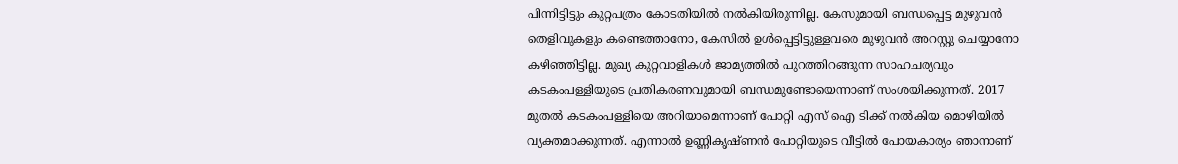പിന്നിട്ടിട്ടും കുറ്റപത്രം കോടതിയില്‍ നല്‍കിയിരുന്നില്ല. കേസുമായി ബന്ധപ്പെട്ട മുഴുവന്‍ തെളിവുകളും കണ്ടെത്താനോ, കേസില്‍ ഉള്‍പ്പെട്ടിട്ടുള്ളവരെ മുഴുവന്‍ അറസ്റ്റു ചെയ്യാനോ കഴിഞ്ഞിട്ടില്ല. മുഖ്യ കുറ്റവാളികള്‍ ജാമ്യത്തില്‍ പുറത്തിറങ്ങുന്ന സാഹചര്യവും കടകംപള്ളിയുടെ പ്രതികരണവുമായി ബന്ധമുണ്ടോയെന്നാണ് സംശയിക്കുന്നത്. 2017 മുതല്‍ കടകംപള്ളിയെ അറിയാമെന്നാണ് പോറ്റി എസ് ഐ ടിക്ക് നല്‍കിയ മൊഴിയില്‍ വ്യക്തമാക്കുന്നത്. എന്നാല്‍ ഉണ്ണികൃഷ്ണന്‍ പോറ്റിയുടെ വീട്ടില്‍ പോയകാര്യം ഞാനാണ്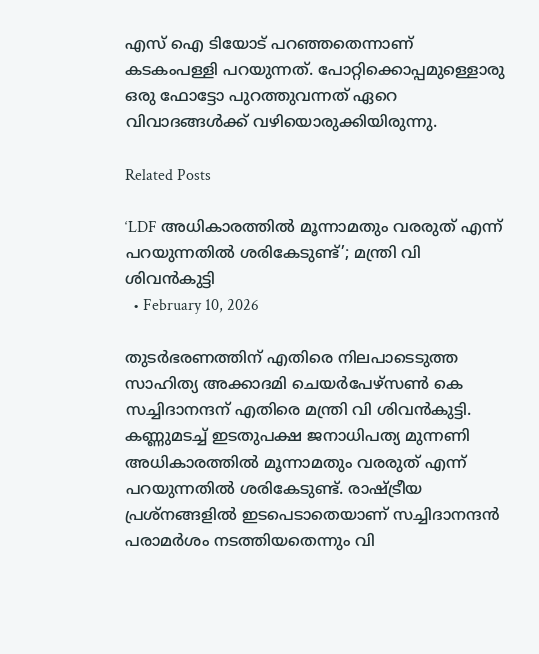എസ് ഐ ടിയോട് പറഞ്ഞതെന്നാണ് കടകംപള്ളി പറയുന്നത്. പോറ്റിക്കൊപ്പമുള്ളൊരു ഒരു ഫോട്ടോ പുറത്തുവന്നത് ഏറെ വിവാദങ്ങള്‍ക്ക് വഴിയൊരുക്കിയിരുന്നു.

Related Posts

‘LDF അധികാരത്തിൽ മൂന്നാമതും വരരുത് എന്ന് പറയുന്നതിൽ ശരികേടുണ്ട്’; മന്ത്രി വി ശിവൻകുട്ടി
  • February 10, 2026

തുടർഭരണത്തിന് എതിരെ നിലപാടെടുത്ത സാഹിത്യ അക്കാദമി ചെയർപേഴ്സൺ കെ സച്ചിദാനന്ദന് എതിരെ മന്ത്രി വി ശിവൻകുട്ടി. കണ്ണുമടച്ച് ഇടതുപക്ഷ ജനാധിപത്യ മുന്നണി അധികാരത്തിൽ മൂന്നാമതും വരരുത് എന്ന് പറയുന്നതിൽ ശരികേടുണ്ട്. രാഷ്ട്രീയ പ്രശ്നങ്ങളിൽ ഇടപെടാതെയാണ് സച്ചിദാനന്ദൻ പരാമർശം നടത്തിയതെന്നും വി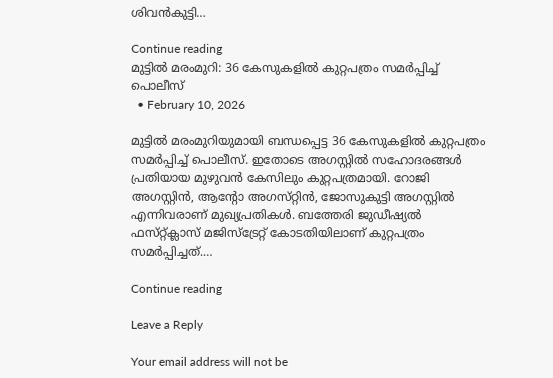ശിവൻകുട്ടി…

Continue reading
മുട്ടിൽ മരംമുറി: 36 കേസുകളിൽ കുറ്റപത്രം സമർപ്പിച്ച് പൊലീസ്
  • February 10, 2026

മുട്ടിൽ മരംമുറിയുമായി ബന്ധപ്പെട്ട 36 കേസുകളിൽ കുറ്റപത്രം സമർപ്പിച്ച് പൊലീസ്. ഇതോടെ അഗസ്റ്റിൽ സഹോദരങ്ങൾ പ്രതിയായ മുഴുവൻ കേസിലും കുറ്റപത്രമായി. റോജി അഗസ്റ്റിൻ, ആന്റോ അഗസ്‌റ്റിൻ, ജോസുകുട്ടി അഗസ്റ്റിൽ എന്നിവരാണ് മുഖ്യപ്രതികൾ. ബത്തേരി ജുഡീഷ്യൽ ഫസ്‌റ്റ്ക്ലാസ് മജിസ്ട്രേറ്റ് കോടതിയിലാണ് കുറ്റപത്രം സമർപ്പിച്ചത്.…

Continue reading

Leave a Reply

Your email address will not be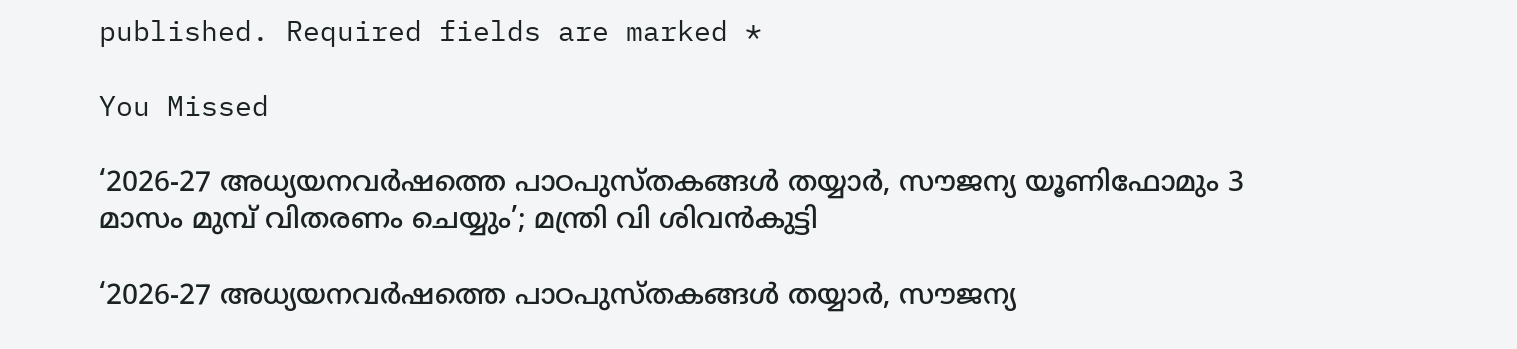published. Required fields are marked *

You Missed

‘2026-27 അധ്യയനവർഷത്തെ പാഠപുസ്തകങ്ങൾ തയ്യാർ, സൗജന്യ യൂണിഫോമും 3 മാസം മുമ്പ് വിതരണം ചെയ്യും’; മന്ത്രി വി ശിവൻകുട്ടി

‘2026-27 അധ്യയനവർഷത്തെ പാഠപുസ്തകങ്ങൾ തയ്യാർ, സൗജന്യ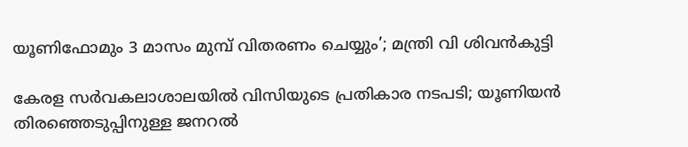യൂണിഫോമും 3 മാസം മുമ്പ് വിതരണം ചെയ്യും’; മന്ത്രി വി ശിവൻകുട്ടി

കേരള സര്‍വകലാശാലയില്‍ വിസിയുടെ പ്രതികാര നടപടി; യൂണിയന്‍ തിരഞ്ഞെടുപ്പിനുള്ള ജനറല്‍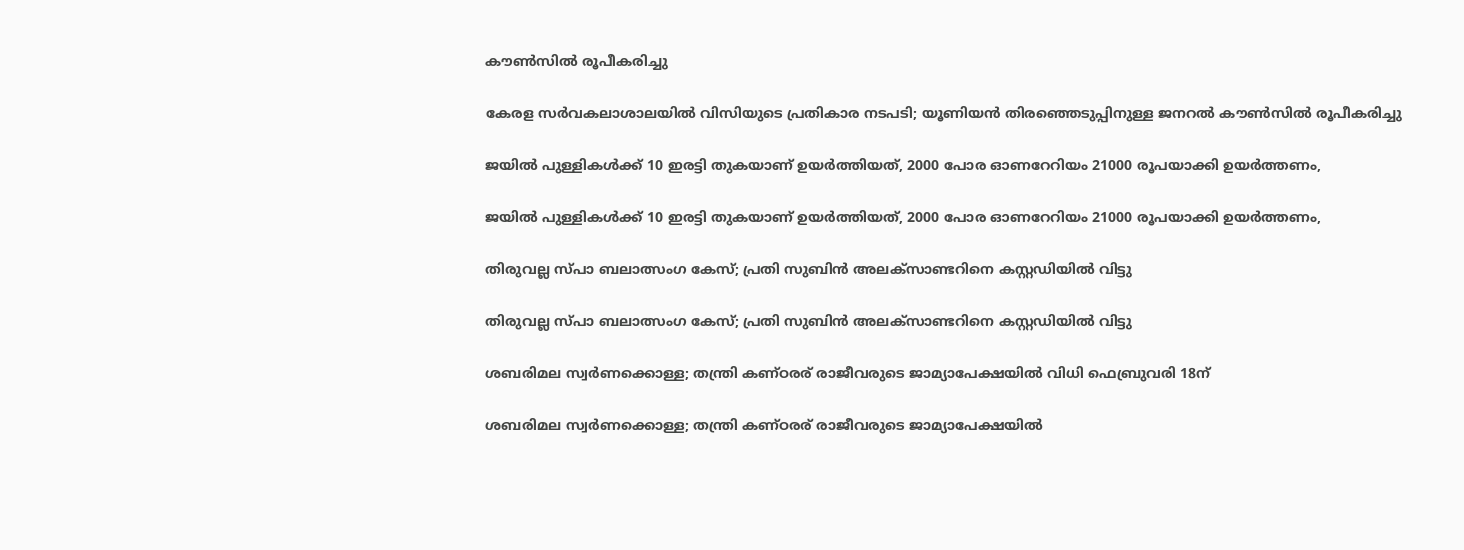കൗണ്‍സില്‍ രൂപീകരിച്ചു

കേരള സര്‍വകലാശാലയില്‍ വിസിയുടെ പ്രതികാര നടപടി; യൂണിയന്‍ തിരഞ്ഞെടുപ്പിനുള്ള ജനറല്‍ കൗണ്‍സില്‍ രൂപീകരിച്ചു

ജയിൽ പുള്ളികൾക്ക് 10 ഇരട്ടി തുകയാണ് ഉയർത്തിയത്, 2000 പോര ഓണറേറിയം 21000 രൂപയാക്കി ഉയർത്തണം,

ജയിൽ പുള്ളികൾക്ക് 10 ഇരട്ടി തുകയാണ് ഉയർത്തിയത്, 2000 പോര ഓണറേറിയം 21000 രൂപയാക്കി ഉയർത്തണം,

തിരുവല്ല സ്പാ ബലാത്സംഗ കേസ്; പ്രതി സുബിന്‍ അലക്‌സാണ്ടറിനെ കസ്റ്റഡിയില്‍ വിട്ടു

തിരുവല്ല സ്പാ ബലാത്സംഗ കേസ്; പ്രതി സുബിന്‍ അലക്‌സാണ്ടറിനെ കസ്റ്റഡിയില്‍ വിട്ടു

ശബരിമല സ്വര്‍ണക്കൊള്ള; തന്ത്രി കണ്ഠരര് രാജീവരുടെ ജാമ്യാപേക്ഷയില്‍ വിധി ഫെബ്രുവരി 18ന്

ശബരിമല സ്വര്‍ണക്കൊള്ള; തന്ത്രി കണ്ഠരര് രാജീവരുടെ ജാമ്യാപേക്ഷയില്‍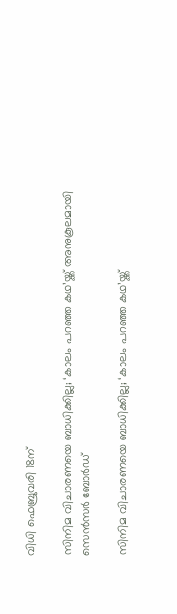വിധി ഫെബ്രുവരി 18ന്

സിനിമ വിചാരണയെ ബാധിക്കില്ല; ‘കാലം പറഞ്ഞ കഥ’യ്ക്ക് അനുകൂലമായി സെൻസർ ബോർഡ്

സിനിമ വിചാരണയെ ബാധിക്കില്ല; ‘കാലം പറഞ്ഞ കഥ’യ്ക്ക്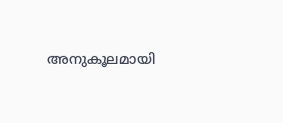അനുകൂലമായി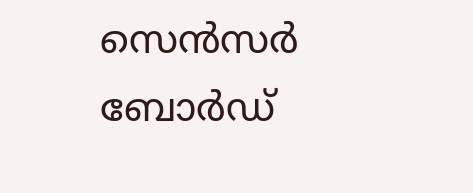സെൻസർ ബോർഡ്